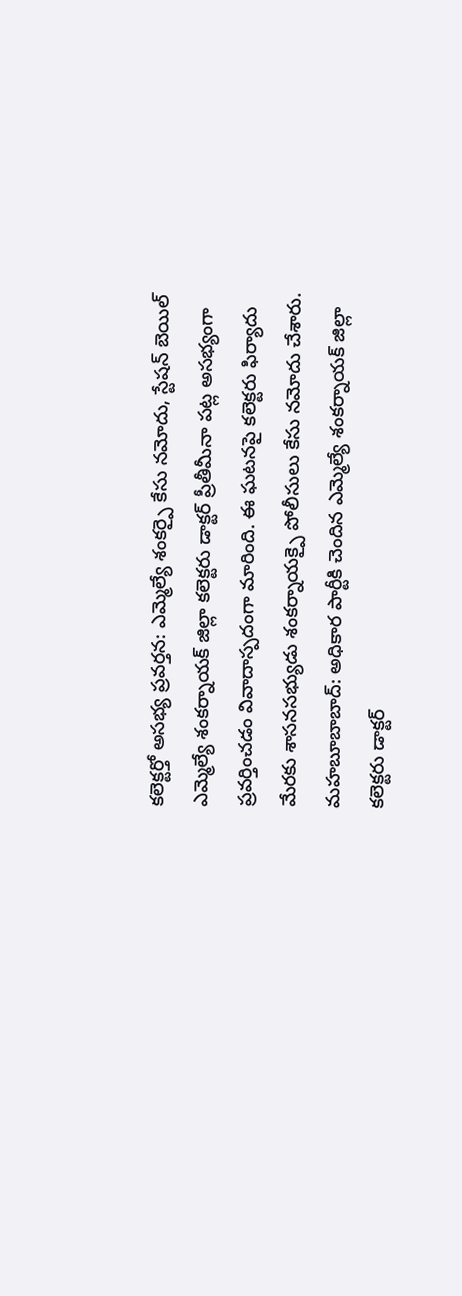కలెక్టర్తో అసభ్య ప్రవర్తన: ఎమ్మెల్యే శంకర్పై కేసు నమోదు, స్టేషన్ బెయిల్
ఎమ్మెల్యే శంకర్నాయక్ జిల్లా కలెక్టరు డాక్టర్ ప్రీతీమీనా పట్ల అసభ్యంగా ప్రవర్తించడం వివాదాస్పదంగా మారింది. ఈ ఘటనపై కలెక్టరు ఫిర్యాదు మేరకు శాసనసభ్యుడు శంకర్నాయక్పై పోలీసులు కేసు నమోదు చేశారు.
మహబూబాబాద్: అధికార పార్టీకి చెందిన ఎమ్మెల్యే శంకర్నాయక్ జిల్లా కలెక్టరు డాక్టర్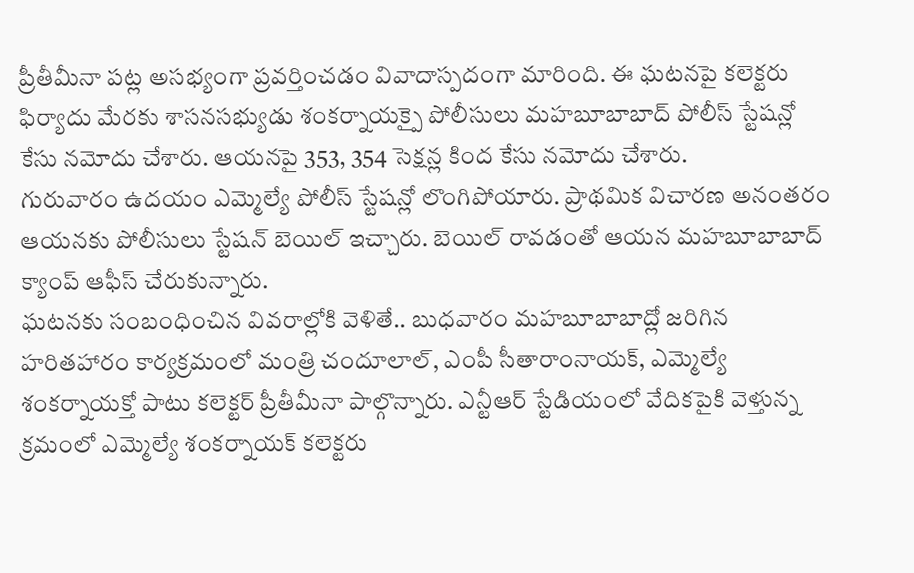ప్రీతీమీనా పట్ల అసభ్యంగా ప్రవర్తించడం వివాదాస్పదంగా మారింది. ఈ ఘటనపై కలెక్టరు ఫిర్యాదు మేరకు శాసనసభ్యుడు శంకర్నాయక్పై పోలీసులు మహబూబాబాద్ పోలీస్ స్టేషన్లో కేసు నమోదు చేశారు. ఆయనపై 353, 354 సెక్షన్ల కింద కేసు నమోదు చేశారు.
గురువారం ఉదయం ఎమ్మెల్యే పోలీస్ స్టేషన్లో లొంగిపోయారు. ప్రాథమిక విచారణ అనంతరం ఆయనకు పోలీసులు స్టేషన్ బెయిల్ ఇచ్చారు. బెయిల్ రావడంతో ఆయన మహబూబాబాద్ క్యాంప్ ఆఫీస్ చేరుకున్నారు.
ఘటనకు సంబంధించిన వివరాల్లోకి వెళితే.. బుధవారం మహబూబాబాద్లో జరిగిన హరితహారం కార్యక్రమంలో మంత్రి చందూలాల్, ఎంపీ సీతారాంనాయక్, ఎమ్మెల్యే శంకర్నాయక్తో పాటు కలెక్టర్ ప్రీతీమీనా పాల్గొన్నారు. ఎన్టీఆర్ స్టేడియంలో వేదికపైకి వెళ్తున్న క్రమంలో ఎమ్మెల్యే శంకర్నాయక్ కలెక్టరు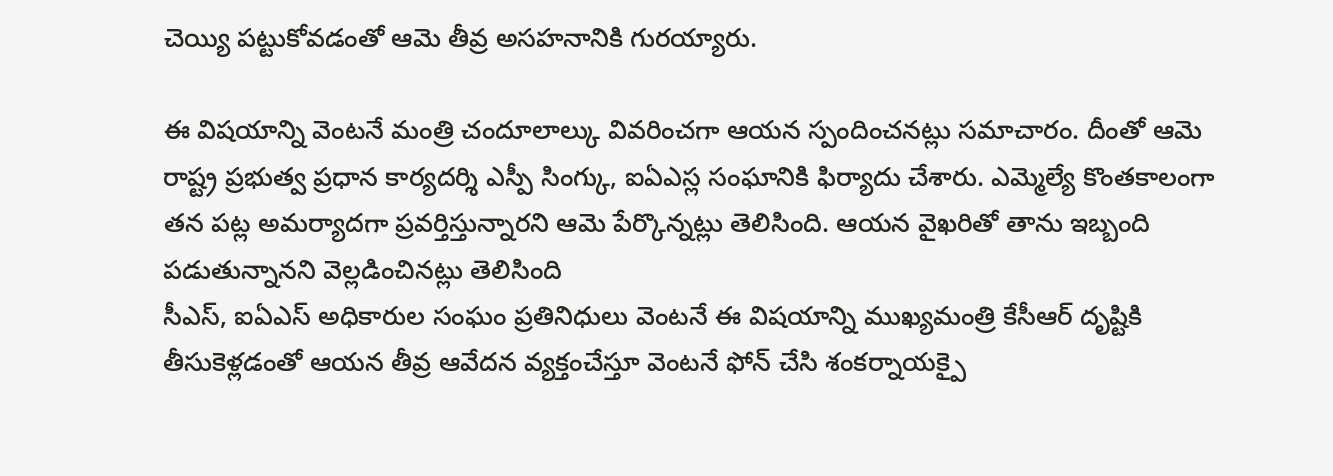చెయ్యి పట్టుకోవడంతో ఆమె తీవ్ర అసహనానికి గురయ్యారు.

ఈ విషయాన్ని వెంటనే మంత్రి చందూలాల్కు వివరించగా ఆయన స్పందించనట్లు సమాచారం. దీంతో ఆమె రాష్ట్ర ప్రభుత్వ ప్రధాన కార్యదర్శి ఎస్పీ సింగ్కు, ఐఏఎస్ల సంఘానికి ఫిర్యాదు చేశారు. ఎమ్మెల్యే కొంతకాలంగా తన పట్ల అమర్యాదగా ప్రవర్తిస్తున్నారని ఆమె పేర్కొన్నట్లు తెలిసింది. ఆయన వైఖరితో తాను ఇబ్బంది పడుతున్నానని వెల్లడించినట్లు తెలిసింది
సీఎస్, ఐఏఎస్ అధికారుల సంఘం ప్రతినిధులు వెంటనే ఈ విషయాన్ని ముఖ్యమంత్రి కేసీఆర్ దృష్టికి తీసుకెళ్లడంతో ఆయన తీవ్ర ఆవేదన వ్యక్తంచేస్తూ వెంటనే ఫోన్ చేసి శంకర్నాయక్పై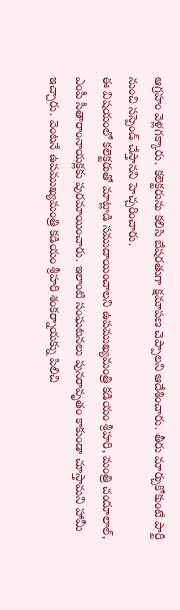ఆగ్రహం వెళ్లగక్కారు. కలెక్టరును కలిసి బేషరతుగా క్షమాపణ చెప్పాలని ఆదేశించారు. తీరు మార్చుకోకుంటే పార్టీ నుంచి సస్పెండ్ చేస్తానని హెచ్చరించారు.
ఈ విషయంలో కలెక్టరుతో మాట్లాడి సముదాయించాలని ఉపముఖ్యమంత్రి కడియం శ్రీహరి, మంత్రి చందూలాల్, ఎంపీ సీతారాంనాయక్లకు పురమాయించారు. ఇలాంటి సంఘటనలు పునరావృతం కాకుండా చూస్తామని హామీ ఇచ్చారు. వెంటనే ఉపముఖ్యమంత్రి కడియం శ్రీహరి శంకర్నాయక్ను పిలిచి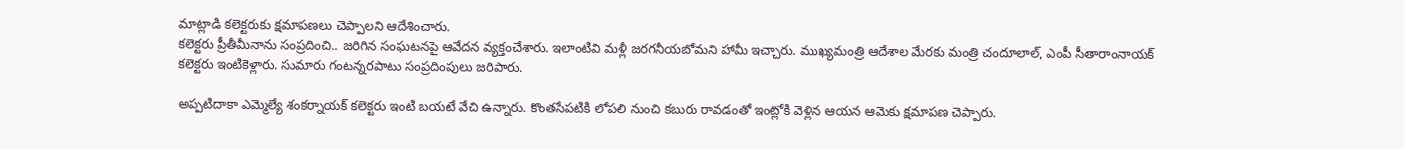మాట్లాడి కలెక్టరుకు క్షమాపణలు చెప్పాలని ఆదేశించారు.
కలెక్టరు ప్రీతీమీనాను సంప్రదించి.. జరిగిన సంఘటనపై ఆవేదన వ్యక్తంచేశారు. ఇలాంటివి మళ్లీ జరగనీయబోమని హామీ ఇచ్చారు. ముఖ్యమంత్రి ఆదేశాల మేరకు మంత్రి చందూలాల్, ఎంపీ సీతారాంనాయక్ కలెక్టరు ఇంటికెళ్లారు. సుమారు గంటన్నరపాటు సంప్రదింపులు జరిపారు.

అప్పటిదాకా ఎమ్మెల్యే శంకర్నాయక్ కలెక్టరు ఇంటి బయటే వేచి ఉన్నారు. కొంతసేపటికి లోపలి నుంచి కబురు రావడంతో ఇంట్లోకి వెళ్లిన ఆయన ఆమెకు క్షమాపణ చెప్పారు.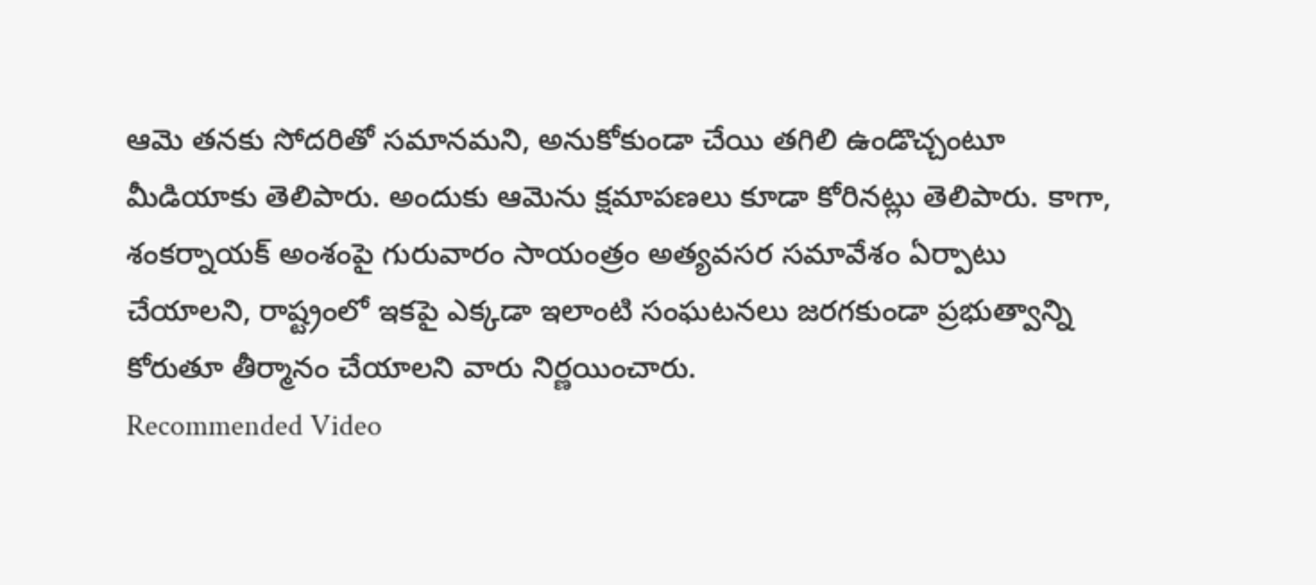ఆమె తనకు సోదరితో సమానమని, అనుకోకుండా చేయి తగిలి ఉండొచ్చంటూ మీడియాకు తెలిపారు. అందుకు ఆమెను క్షమాపణలు కూడా కోరినట్లు తెలిపారు. కాగా, శంకర్నాయక్ అంశంపై గురువారం సాయంత్రం అత్యవసర సమావేశం ఏర్పాటు చేయాలని, రాష్ట్రంలో ఇకపై ఎక్కడా ఇలాంటి సంఘటనలు జరగకుండా ప్రభుత్వాన్ని కోరుతూ తీర్మానం చేయాలని వారు నిర్ణయించారు.
Recommended Video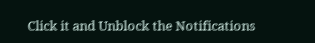Click it and Unblock the Notifications